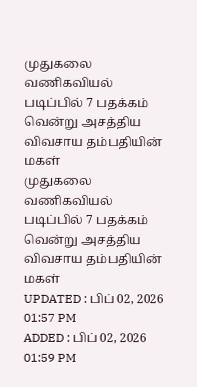முதுகலை வணிகவியல் படிப்பில் 7 பதக்கம் வென்று அசத்திய விவசாய தம்பதியின் மகள்
முதுகலை வணிகவியல் படிப்பில் 7 பதக்கம் வென்று அசத்திய விவசாய தம்பதியின் மகள்
UPDATED : பிப் 02, 2026 01:57 PM
ADDED : பிப் 02, 2026 01:59 PM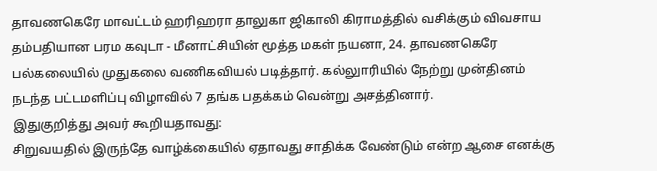தாவணகெரே மாவட்டம் ஹரிஹரா தாலுகா ஜிகாலி கிராமத்தில் வசிக்கும் விவசாய தம்பதியான பரம கவுடா - மீனாட்சியின் மூத்த மகள் நயனா, 24. தாவணகெரே பல்கலையில் முதுகலை வணிகவியல் படித்தார். கல்லுாரியில் நேற்று முன்தினம் நடந்த பட்டமளிப்பு விழாவில் 7 தங்க பதக்கம் வென்று அசத்தினார்.
இதுகுறித்து அவர் கூறியதாவது:
சிறுவயதில் இருந்தே வாழ்க்கையில் ஏதாவது சாதிக்க வேண்டும் என்ற ஆசை எனக்கு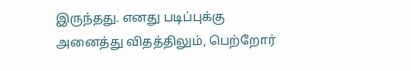இருந்தது. எனது படிப்புக்கு அனைத்து விதத்திலும், பெற்றோர்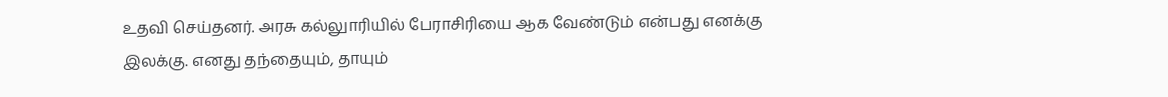உதவி செய்தனர். அரசு கல்லுாரியில் பேராசிரியை ஆக வேண்டும் என்பது எனக்கு இலக்கு. எனது தந்தையும், தாயும்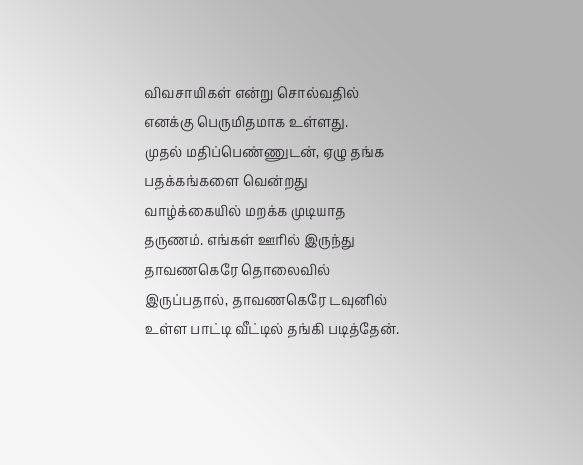விவசாயிகள் என்று சொல்வதில் எனக்கு பெருமிதமாக உள்ளது.
முதல் மதிப்பெண்ணுடன், ஏழு தங்க பதக்கங்களை வென்றது வாழ்க்கையில் மறக்க முடியாத தருணம். எங்கள் ஊரில் இருந்து தாவணகெரே தொலைவில் இருப்பதால், தாவணகெரே டவுனில் உள்ள பாட்டி வீட்டில் தங்கி படித்தேன்.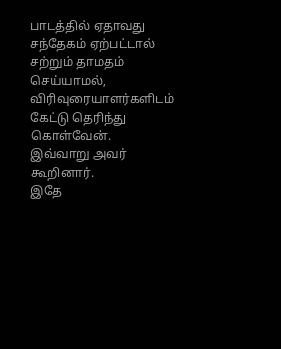பாடத்தில் ஏதாவது சந்தேகம் ஏற்பட்டால் சற்றும் தாமதம் செய்யாமல், விரிவுரையாளர்களிடம் கேட்டு தெரிந்து கொள்வேன்.
இவ்வாறு அவர் கூறினார்.
இதே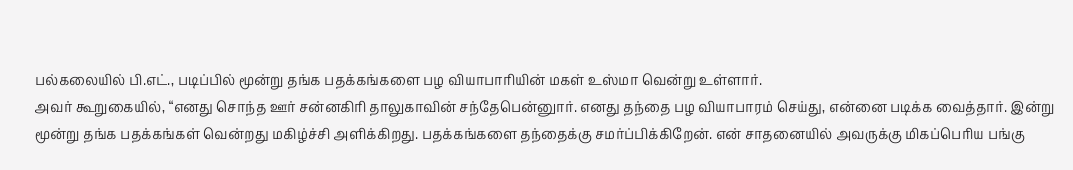பல்கலையில் பி.எட்., படிப்பில் மூன்று தங்க பதக்கங்களை பழ வியாபாரியின் மகள் உஸ்மா வென்று உள்ளார்.
அவர் கூறுகையில், “எனது சொந்த ஊர் சன்னகிரி தாலுகாவின் சந்தேபென்னுார். எனது தந்தை பழ வியாபாரம் செய்து, என்னை படிக்க வைத்தார். இன்று மூன்று தங்க பதக்கங்கள் வென்றது மகிழ்ச்சி அளிக்கிறது. பதக்கங்களை தந்தைக்கு சமர்ப்பிக்கிறேன். என் சாதனையில் அவருக்கு மிகப்பெரிய பங்கு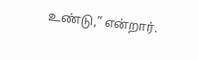உண்டு,” என்றார்.